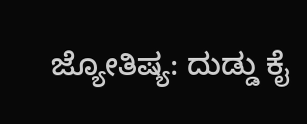ಜ್ಯೋತಿಷ್ಯ: ದುಡ್ಡು ಕೈ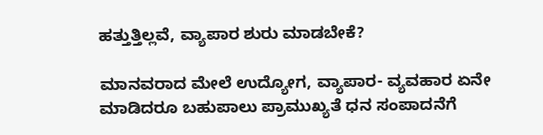ಹತ್ತುತ್ತಿಲ್ಲವೆ, ವ್ಯಾಪಾರ ಶುರು ಮಾಡಬೇಕೆ?

ಮಾನವರಾದ ಮೇಲೆ ಉದ್ಯೋಗ, ವ್ಯಾಪಾರ- ವ್ಯವಹಾರ ಏನೇ ಮಾಡಿದರೂ ಬಹುಪಾಲು ಪ್ರಾಮುಖ್ಯತೆ ಧನ ಸಂಪಾದನೆಗೆ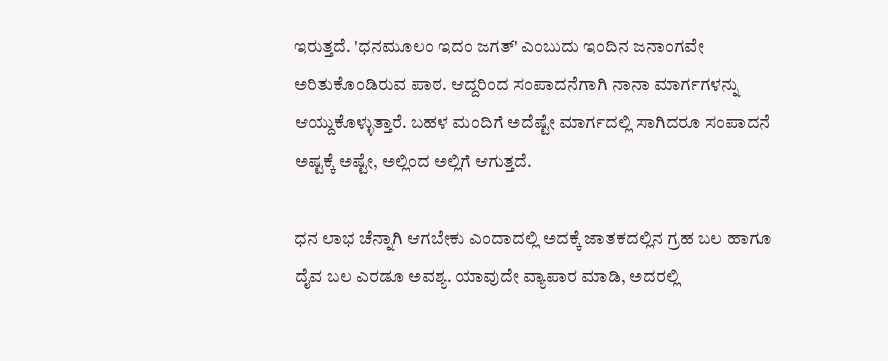ಇರುತ್ತದೆ. 'ಧನಮೂಲಂ ಇದಂ ಜಗತ್' ಎಂಬುದು ಇಂದಿನ ಜನಾಂಗವೇ ಅರಿತುಕೊಂಡಿರುವ ಪಾಠ. ಆದ್ದರಿಂದ ಸಂಪಾದನೆಗಾಗಿ ನಾನಾ ಮಾರ್ಗಗಳನ್ನು ಆಯ್ದುಕೊಳ್ಳುತ್ತಾರೆ. ಬಹಳ ಮಂದಿಗೆ ಅದೆಷ್ಟೇ ಮಾರ್ಗದಲ್ಲಿ ಸಾಗಿದರೂ ಸಂಪಾದನೆ ಅಷ್ಟಕ್ಕೆ ಅಷ್ಟೇ, ಅಲ್ಲಿಂದ ಅಲ್ಲಿಗೆ ಆಗುತ್ತದೆ.

ಧನ ಲಾಭ ಚೆನ್ನಾಗಿ ಆಗಬೇಕು ಎಂದಾದಲ್ಲಿ ಅದಕ್ಕೆ ಜಾತಕದಲ್ಲಿನ ಗ್ರಹ ಬಲ ಹಾಗೂ ದೈವ ಬಲ ಎರಡೂ ಅವಶ್ಯ. ಯಾವುದೇ ವ್ಯಾಪಾರ ಮಾಡಿ, ಅದರಲ್ಲಿ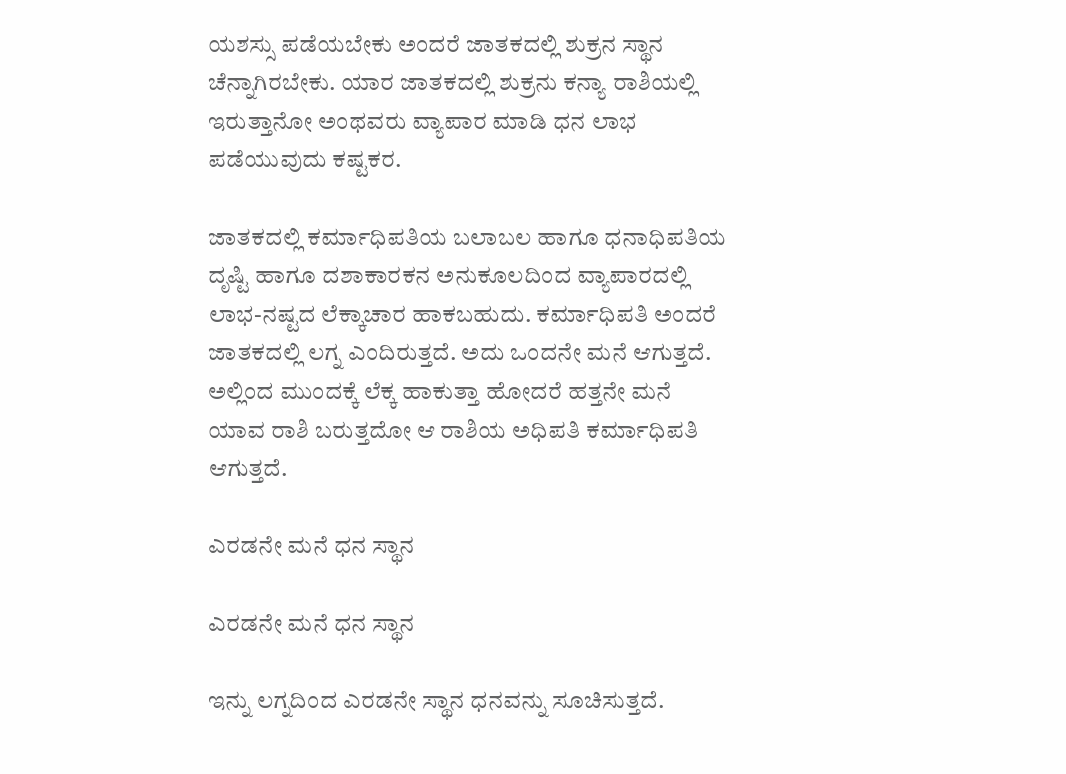ಯಶಸ್ಸು ಪಡೆಯಬೇಕು ಅಂದರೆ ಜಾತಕದಲ್ಲಿ ಶುಕ್ರನ ಸ್ಥಾನ ಚೆನ್ನಾಗಿರಬೇಕು. ಯಾರ ಜಾತಕದಲ್ಲಿ ಶುಕ್ರನು ಕನ್ಯಾ ರಾಶಿಯಲ್ಲಿ ಇರುತ್ತಾನೋ ಅಂಥವರು ವ್ಯಾಪಾರ ಮಾಡಿ ಧನ ಲಾಭ ಪಡೆಯುವುದು ಕಷ್ಟಕರ.

ಜಾತಕದಲ್ಲಿ ಕರ್ಮಾಧಿಪತಿಯ ಬಲಾಬಲ ಹಾಗೂ ಧನಾಧಿಪತಿಯ ದೃಷ್ಟಿ ಹಾಗೂ ದಶಾಕಾರಕನ ಅನುಕೂಲದಿಂದ ವ್ಯಾಪಾರದಲ್ಲಿ ಲಾಭ-ನಷ್ಟದ ಲೆಕ್ಕಾಚಾರ ಹಾಕಬಹುದು. ಕರ್ಮಾಧಿಪತಿ ಅಂದರೆ ಜಾತಕದಲ್ಲಿ ಲಗ್ನ ಎಂದಿರುತ್ತದೆ. ಅದು ಒಂದನೇ ಮನೆ ಆಗುತ್ತದೆ. ಅಲ್ಲಿಂದ ಮುಂದಕ್ಕೆ ಲೆಕ್ಕ ಹಾಕುತ್ತಾ ಹೋದರೆ ಹತ್ತನೇ ಮನೆ ಯಾವ ರಾಶಿ ಬರುತ್ತದೋ ಆ ರಾಶಿಯ ಅಧಿಪತಿ ಕರ್ಮಾಧಿಪತಿ ಆಗುತ್ತದೆ.

ಎರಡನೇ ಮನೆ ಧನ ಸ್ಥಾನ

ಎರಡನೇ ಮನೆ ಧನ ಸ್ಥಾನ

ಇನ್ನು ಲಗ್ನದಿಂದ ಎರಡನೇ ಸ್ಥಾನ ಧನವನ್ನು ಸೂಚಿಸುತ್ತದೆ.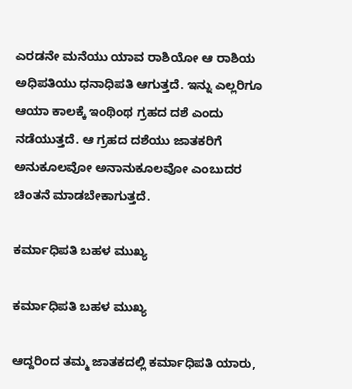ಎರಡನೇ ಮನೆಯು ಯಾವ ರಾಶಿಯೋ ಆ ರಾಶಿಯ ಅಧಿಪತಿಯು ಧನಾಧಿಪತಿ ಆಗುತ್ತದೆ. ಇನ್ನು ಎಲ್ಲರಿಗೂ ಆಯಾ ಕಾಲಕ್ಕೆ ಇಂಥಿಂಥ ಗ್ರಹದ ದಶೆ ಎಂದು ನಡೆಯುತ್ತದೆ. ಆ ಗ್ರಹದ ದಶೆಯು ಜಾತಕರಿಗೆ ಅನುಕೂಲವೋ ಅನಾನುಕೂಲವೋ ಎಂಬುದರ ಚಿಂತನೆ ಮಾಡಬೇಕಾಗುತ್ತದೆ.

ಕರ್ಮಾಧಿಪತಿ ಬಹಳ ಮುಖ್ಯ

ಕರ್ಮಾಧಿಪತಿ ಬಹಳ ಮುಖ್ಯ

ಆದ್ದರಿಂದ ತಮ್ಮ ಜಾತಕದಲ್ಲಿ ಕರ್ಮಾಧಿಪತಿ ಯಾರು,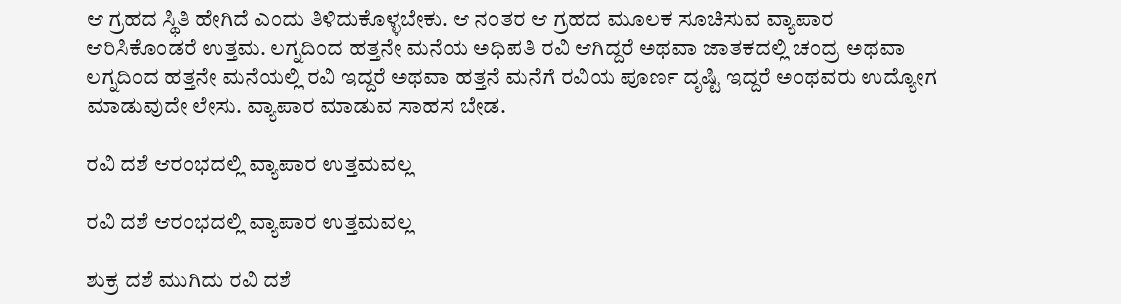ಆ ಗ್ರಹದ ಸ್ಥಿತಿ ಹೇಗಿದೆ ಎಂದು ತಿಳಿದುಕೊಳ್ಳಬೇಕು. ಆ ನಂತರ ಆ ಗ್ರಹದ ಮೂಲಕ ಸೂಚಿಸುವ ವ್ಯಾಪಾರ ಆರಿಸಿಕೊಂಡರೆ ಉತ್ತಮ. ಲಗ್ನದಿಂದ ಹತ್ತನೇ ಮನೆಯ ಅಧಿಪತಿ ರವಿ ಆಗಿದ್ದರೆ ಅಥವಾ ಜಾತಕದಲ್ಲಿ ಚಂದ್ರ ಅಥವಾ ಲಗ್ನದಿಂದ ಹತ್ತನೇ ಮನೆಯಲ್ಲಿ ರವಿ ಇದ್ದರೆ ಅಥವಾ ಹತ್ತನೆ ಮನೆಗೆ ರವಿಯ ಪೂರ್ಣ ದೃಷ್ಟಿ ಇದ್ದರೆ ಅಂಥವರು ಉದ್ಯೋಗ ಮಾಡುವುದೇ ಲೇಸು. ವ್ಯಾಪಾರ ಮಾಡುವ ಸಾಹಸ ಬೇಡ.

ರವಿ ದಶೆ ಆರಂಭದಲ್ಲಿ ವ್ಯಾಪಾರ ಉತ್ತಮವಲ್ಲ

ರವಿ ದಶೆ ಆರಂಭದಲ್ಲಿ ವ್ಯಾಪಾರ ಉತ್ತಮವಲ್ಲ

ಶುಕ್ರ ದಶೆ ಮುಗಿದು ರವಿ ದಶೆ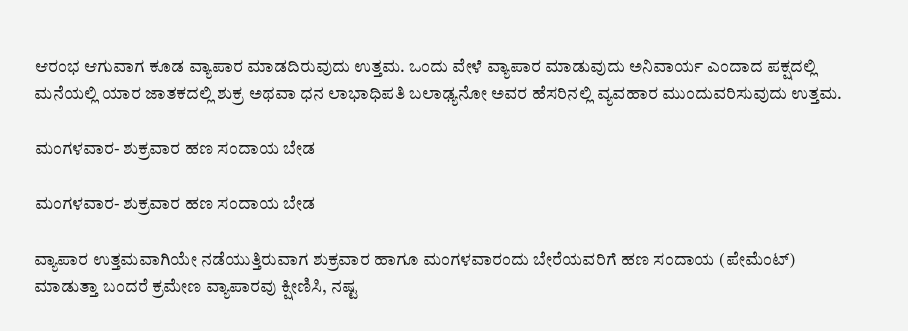ಆರಂಭ ಆಗುವಾಗ ಕೂಡ ವ್ಯಾಪಾರ ಮಾಡದಿರುವುದು ಉತ್ತಮ. ಒಂದು ವೇಳೆ ವ್ಯಾಪಾರ ಮಾಡುವುದು ಅನಿವಾರ್ಯ ಎಂದಾದ ಪಕ್ಷದಲ್ಲಿ ಮನೆಯಲ್ಲಿ ಯಾರ ಜಾತಕದಲ್ಲಿ ಶುಕ್ರ ಅಥವಾ ಧನ ಲಾಭಾಧಿಪತಿ ಬಲಾಢ್ಯನೋ ಅವರ ಹೆಸರಿನಲ್ಲಿ ವ್ಯವಹಾರ ಮುಂದುವರಿಸುವುದು ಉತ್ತಮ.

ಮಂಗಳವಾರ- ಶುಕ್ರವಾರ ಹಣ ಸಂದಾಯ ಬೇಡ

ಮಂಗಳವಾರ- ಶುಕ್ರವಾರ ಹಣ ಸಂದಾಯ ಬೇಡ

ವ್ಯಾಪಾರ ಉತ್ತಮವಾಗಿಯೇ ನಡೆಯುತ್ತಿರುವಾಗ ಶುಕ್ರವಾರ ಹಾಗೂ ಮಂಗಳವಾರಂದು ಬೇರೆಯವರಿಗೆ ಹಣ ಸಂದಾಯ (ಪೇಮೆಂಟ್) ಮಾಡುತ್ತಾ ಬಂದರೆ ಕ್ರಮೇಣ ವ್ಯಾಪಾರವು ಕ್ಷೀಣಿಸಿ, ನಷ್ಟ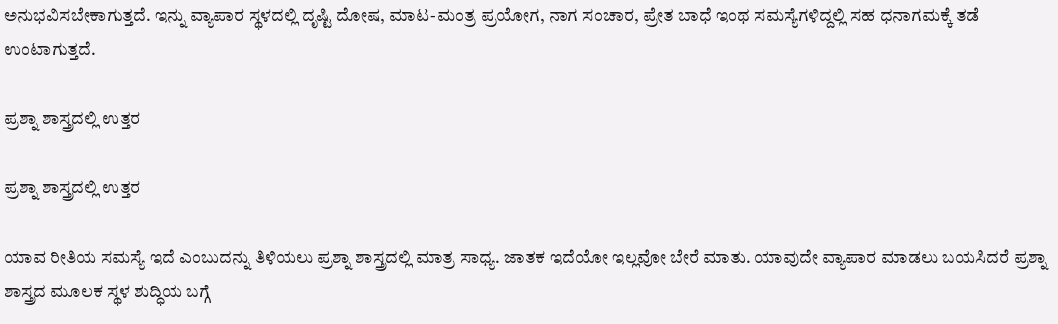ಅನುಭವಿಸಬೇಕಾಗುತ್ತದೆ. ಇನ್ನು ವ್ಯಾಪಾರ ಸ್ಥಳದಲ್ಲಿ ದೃಷ್ಟಿ ದೋಷ, ಮಾಟ-ಮಂತ್ರ ಪ್ರಯೋಗ, ನಾಗ ಸಂಚಾರ, ಪ್ರೇತ ಬಾಧೆ ಇಂಥ ಸಮಸ್ಯೆಗಳಿದ್ದಲ್ಲಿ ಸಹ ಧನಾಗಮಕ್ಕೆ ತಡೆ ಉಂಟಾಗುತ್ತದೆ.

ಪ್ರಶ್ನಾ ಶಾಸ್ತ್ರದಲ್ಲಿ ಉತ್ತರ

ಪ್ರಶ್ನಾ ಶಾಸ್ತ್ರದಲ್ಲಿ ಉತ್ತರ

ಯಾವ ರೀತಿಯ ಸಮಸ್ಯೆ ಇದೆ ಎಂಬುದನ್ನು ತಿಳಿಯಲು ಪ್ರಶ್ನಾ ಶಾಸ್ತ್ರದಲ್ಲಿ ಮಾತ್ರ ಸಾಧ್ಯ. ಜಾತಕ ಇದೆಯೋ ಇಲ್ಲವೋ ಬೇರೆ ಮಾತು. ಯಾವುದೇ ವ್ಯಾಪಾರ ಮಾಡಲು ಬಯಸಿದರೆ ಪ್ರಶ್ನಾ ಶಾಸ್ತ್ರದ ಮೂಲಕ ಸ್ಥಳ ಶುದ್ಧಿಯ ಬಗ್ಗೆ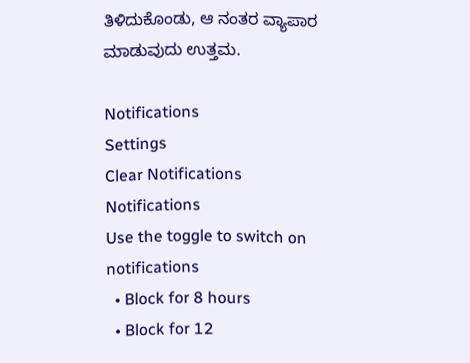ತಿಳಿದುಕೊಂಡು, ಆ ನಂತರ ವ್ಯಾಪಾರ ಮಾಡುವುದು ಉತ್ತಮ.

Notifications
Settings
Clear Notifications
Notifications
Use the toggle to switch on notifications
  • Block for 8 hours
  • Block for 12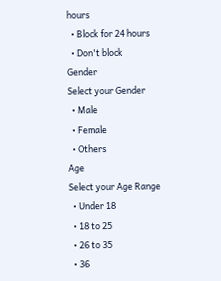hours
  • Block for 24 hours
  • Don't block
Gender
Select your Gender
  • Male
  • Female
  • Others
Age
Select your Age Range
  • Under 18
  • 18 to 25
  • 26 to 35
  • 36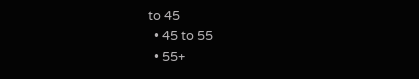to 45
  • 45 to 55
  • 55+